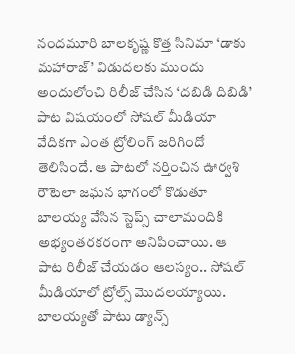నందమూరి బాలకృష్ణ కొత్త సినిమా ‘డాకు మహారాజ్’ విడుదలకు ముందు అందులోంచి రిలీజ్ చేసిన ‘దబిడి దిబిడి’ పాట విషయంలో సోషల్ మీడియా వేదికగా ఎంత ట్రోలింగ్ జరిగిందో తెలిసిందే. ఆ పాటలో నర్తించిన ఊర్వశి రౌటెలా జఘన భాగంలో కొడుతూ బాలయ్య వేసిన స్టెప్స్ చాలామందికి అభ్యంతరకరంగా అనిపించాయి. ఆ పాట రిలీజ్ చేయడం ఆలస్యం.. సోషల్ మీడియాలో ట్రోల్స్ మొదలయ్యాయి.
బాలయ్యతో పాటు డ్యాన్స్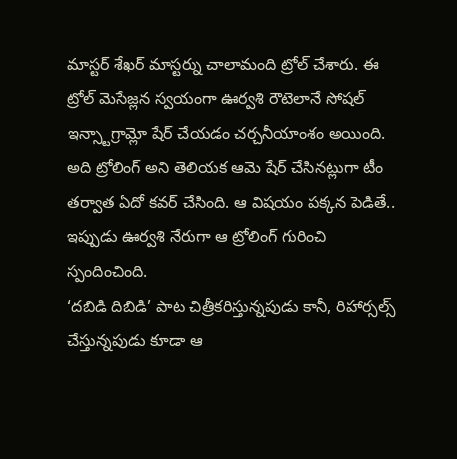మాస్టర్ శేఖర్ మాస్టర్ను చాలామంది ట్రోల్ చేశారు. ఈ ట్రోల్ మెసేజ్లన స్వయంగా ఊర్వశి రౌటెలానే సోషల్ ఇన్స్టాగ్రామ్లో షేర్ చేయడం చర్చనీయాంశం అయింది. అది ట్రోలింగ్ అని తెలియక ఆమె షేర్ చేసినట్లుగా టీం తర్వాత ఏదో కవర్ చేసింది. ఆ విషయం పక్కన పెడితే.. ఇప్పుడు ఊర్వశి నేరుగా ఆ ట్రోలింగ్ గురించి స్పందించింది.
‘దబిడి దిబిడి’ పాట చిత్రీకరిస్తున్నపుడు కానీ, రిహార్సల్స్ చేస్తున్నపుడు కూడా ఆ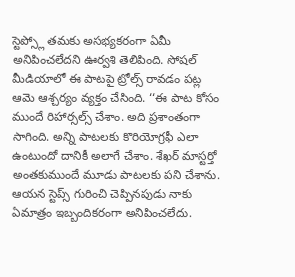స్టెప్స్లో తమకు అసభ్యకరంగా ఏమీ అనిపించలేదని ఊర్వశి తెలిపింది. సోషల్ మీడియాలో ఈ పాటపై ట్రోల్స్ రావడం పట్ల ఆమె ఆశ్చర్యం వ్యక్తం చేసింది. ‘‘ఈ పాట కోసం ముందే రిహార్సల్స్ చేశాం. అది ప్రశాంతంగా సాగింది. అన్ని పాటలకు కొరియోగ్రఫీ ఎలా ఉంటుందో దానికీ అలాగే చేశాం. శేఖర్ మాస్టర్తో అంతకుముందే మూడు పాటలకు పని చేశాను.
ఆయన స్టెప్స్ గురించి చెప్పినపుడు నాకు ఏమాత్రం ఇబ్బందికరంగా అనిపించలేదు.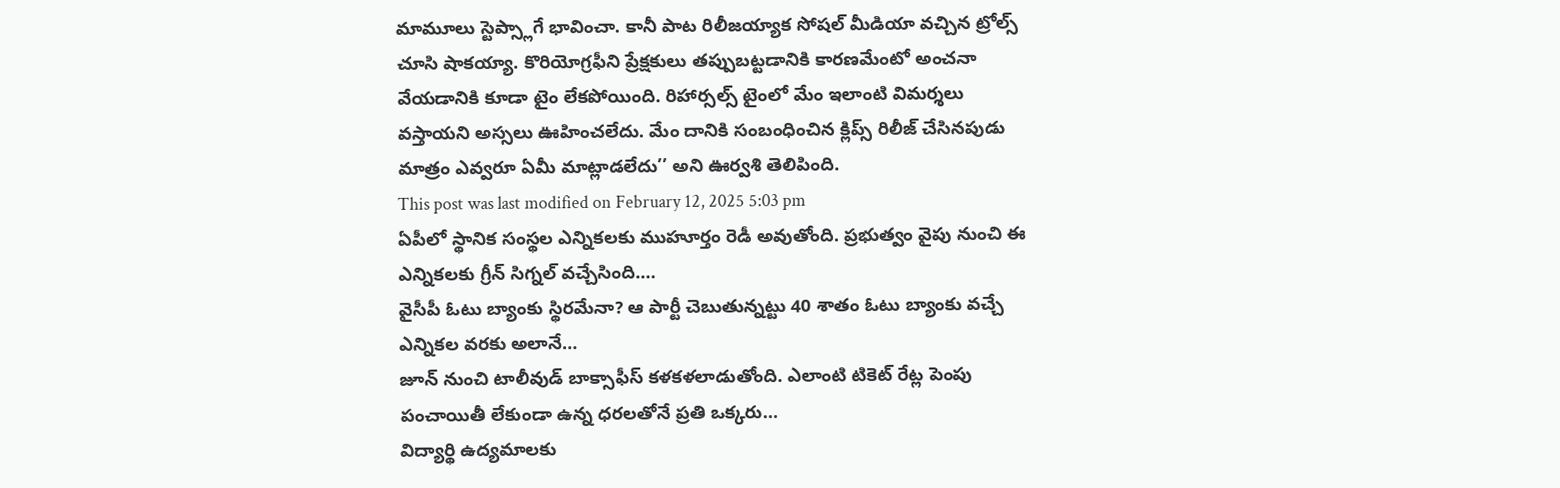మామూలు స్టెప్స్లాగే భావించా. కానీ పాట రిలీజయ్యాక సోషల్ మీడియా వచ్చిన ట్రోల్స్ చూసి షాకయ్యా. కొరియోగ్రఫీని ప్రేక్షకులు తప్పుబట్టడానికి కారణమేంటో అంచనా వేయడానికి కూడా టైం లేకపోయింది. రిహార్సల్స్ టైంలో మేం ఇలాంటి విమర్శలు వస్తాయని అస్సలు ఊహించలేదు. మేం దానికి సంబంధించిన క్లిప్స్ రిలీజ్ చేసినపుడు మాత్రం ఎవ్వరూ ఏమీ మాట్లాడలేదు’’ అని ఊర్వశి తెలిపింది.
This post was last modified on February 12, 2025 5:03 pm
ఏపీలో స్థానిక సంస్థల ఎన్నికలకు ముహూర్తం రెడీ అవుతోంది. ప్రభుత్వం వైపు నుంచి ఈ ఎన్నికలకు గ్రీన్ సిగ్నల్ వచ్చేసింది.…
వైసీపీ ఓటు బ్యాంకు స్థిరమేనా? ఆ పార్టీ చెబుతున్నట్టు 40 శాతం ఓటు బ్యాంకు వచ్చే ఎన్నికల వరకు అలానే…
జూన్ నుంచి టాలీవుడ్ బాక్సాఫీస్ కళకళలాడుతోంది. ఎలాంటి టికెట్ రేట్ల పెంపు పంచాయితీ లేకుండా ఉన్న ధరలతోనే ప్రతి ఒక్కరు…
విద్యార్థి ఉద్యమాలకు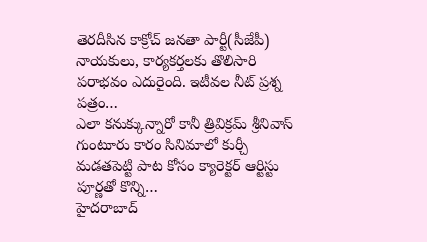తెరదీసిన కాక్రోచ్ జనతా పార్టీ(సీజేపీ) నాయకులు, కార్యకర్తలకు తొలిసారి పరాభవం ఎదురైంది. ఇటీవల నీట్ ప్రశ్న పత్రం…
ఎలా కనుక్కున్నారో కానీ త్రివిక్రమ్ శ్రీనివాస్ గుంటూరు కారం సినిమాలో కుర్చీ మడతపెట్టి పాట కోసం క్యారెక్టర్ ఆర్టిస్టు పూర్ణతో కొన్ని…
హైదరాబాద్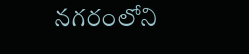నగరంలోని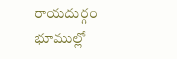రాయదుర్గం భూముల్లో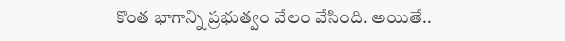కొంత భాగాన్ని ప్రభుత్వం వేలం వేసింది. అయితే..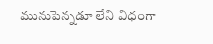మునుపెన్నడూ లేని విధంగా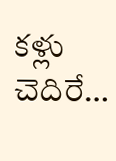కళ్లు చెదిరే…